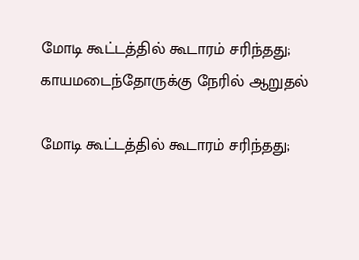மோடி கூட்டத்தில் கூடாரம் சரிந்தது; காயமடைந்தோருக்கு நேரில் ஆறுதல்

மோடி கூட்டத்தில் கூடாரம் சரிந்தது;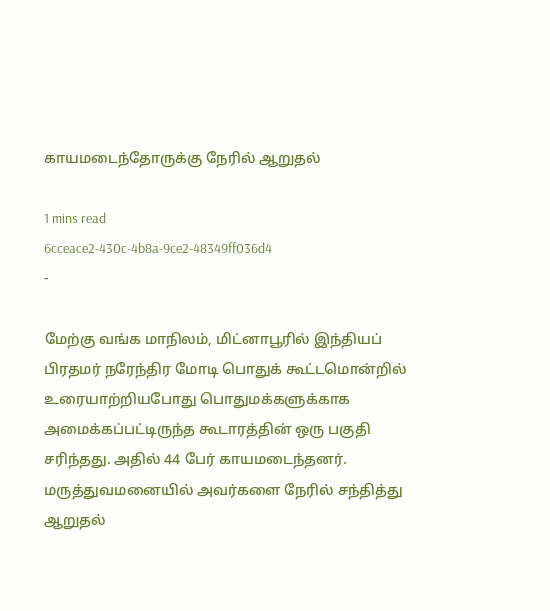காயமடைந்தோருக்கு நேரில் ஆறுதல்

1 mins read
6cceace2-430c-4b8a-9ce2-48349ff036d4
-

மேற்கு வங்க மாநிலம், மிட்னாபூரில் இந்தியப் பிரதமர் நரேந்திர மோடி பொதுக் கூட்டமொன்றில் உரையாற்றியபோது பொதுமக்களுக்காக அமைக்கப்பட்டிருந்த கூடாரத்தின் ஒரு பகுதி சரிந்தது. அதில் 44 பேர் காயமடைந்தனர். மருத்துவமனையில் அவர்களை நேரில் சந்தித்து ஆறுதல்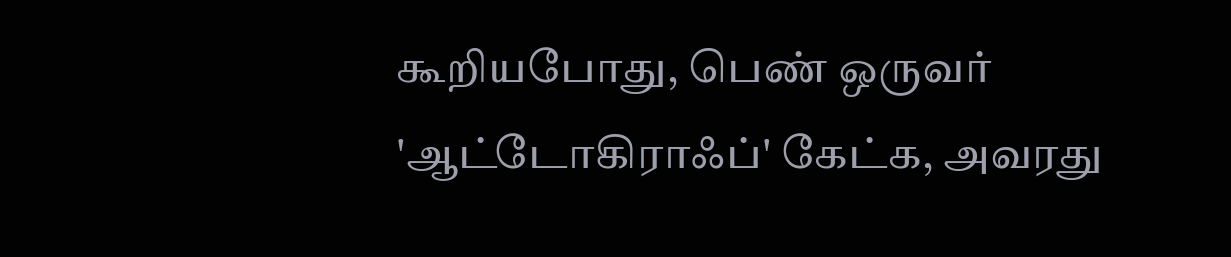கூறியபோது, பெண் ஒருவர் 'ஆட்டோகிராஃப்' கேட்க, அவரது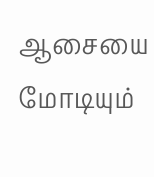ஆசையை மோடியும்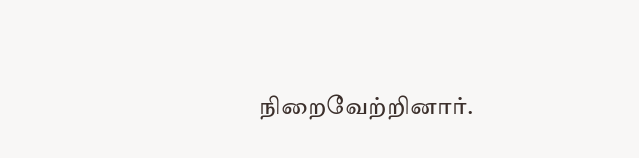நிறைவேற்றினார்.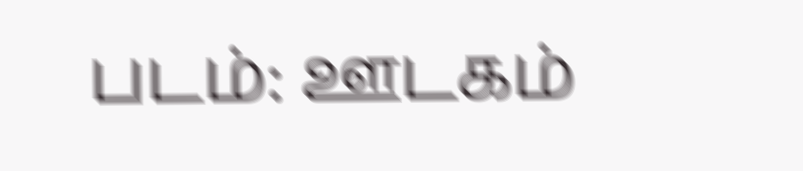படம்: ஊடகம்